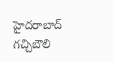హైదరాబాద్ గచ్చిబౌలి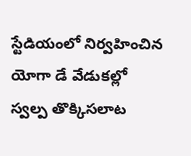స్టేడియంలో నిర్వహించిన యోగా డే వేడుకల్లో స్వల్ప తొక్కిసలాట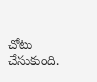చోటు చేసుకుంది.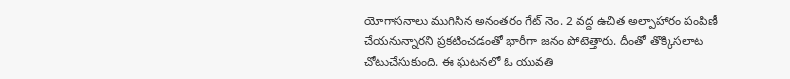యోగాసనాలు ముగిసిన అనంతరం గేట్ నెం. 2 వద్ద ఉచిత అల్పాహారం పంపిణీ చేయనున్నారని ప్రకటించడంతో భారీగా జనం పోటెత్తారు. దీంతో తొక్కిసలాట చోటుచేసుకుంది. ఈ ఘటనలో ఓ యువతి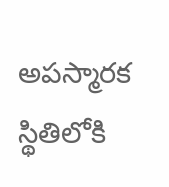అపస్మారక స్థితిలోకి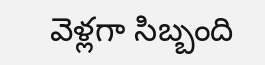వెళ్లగా సిబ్బంది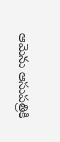ఆమెను ఆసుపత్రికి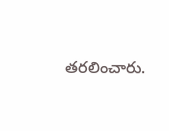తరలించారు.